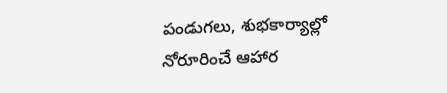పండుగలు, శుభకార్యాల్లో నోరూరించే ఆహార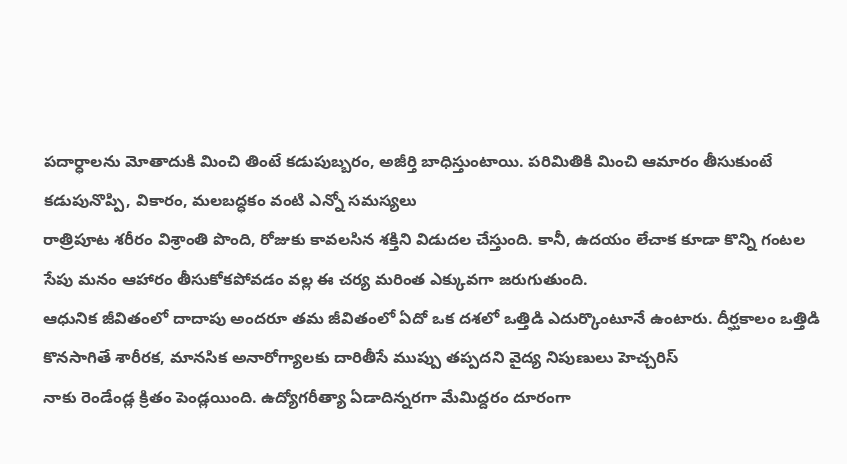పదార్ధాలను మోతాదుకి మించి తింటే కడుపుబ్బరం, అజీర్తి బాధిస్తుంటాయి. పరిమితికి మించి ఆమారం తీసుకుంటే కడుపునొప్పి, వికారం, మలబద్ధకం వంటి ఎన్నో సమస్యలు
రాత్రిపూట శరీరం విశ్రాంతి పొంది, రోజుకు కావలసిన శక్తిని విడుదల చేస్తుంది. కానీ, ఉదయం లేచాక కూడా కొన్ని గంటల సేపు మనం ఆహారం తీసుకోకపోవడం వల్ల ఈ చర్య మరింత ఎక్కువగా జరుగుతుంది.
ఆధునిక జీవితంలో దాదాపు అందరూ తమ జీవితంలో ఏదో ఒక దశలో ఒత్తిడి ఎదుర్కొంటూనే ఉంటారు. దీర్ఘకాలం ఒత్తిడి కొనసాగితే శారీరక, మానసిక అనారోగ్యాలకు దారితీసే ముప్పు తప్పదని వైద్య నిపుణులు హెచ్చరిస్
నాకు రెండేండ్ల క్రితం పెండ్లయింది. ఉద్యోగరీత్యా ఏడాదిన్నరగా మేమిద్దరం దూరంగా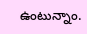ఉంటున్నాం.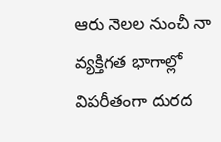ఆరు నెలల నుంచీ నా వ్యక్తిగత భాగాల్లో విపరీతంగా దురద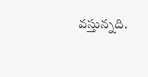వస్తున్నది.